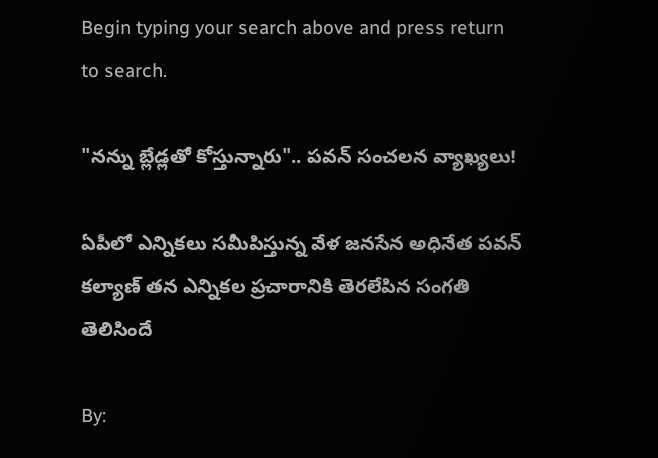Begin typing your search above and press return to search.

"నన్ను బ్లేడ్లతో కోస్తున్నారు".. పవన్ సంచలన వ్యాఖ్యలు!

ఏపీలో ఎన్నికలు సమీపిస్తున్న వేళ జనసేన అధినేత పవన్ కల్యాణ్ తన ఎన్నికల ప్రచారానికి తెరలేపిన సంగతి తెలిసిందే

By: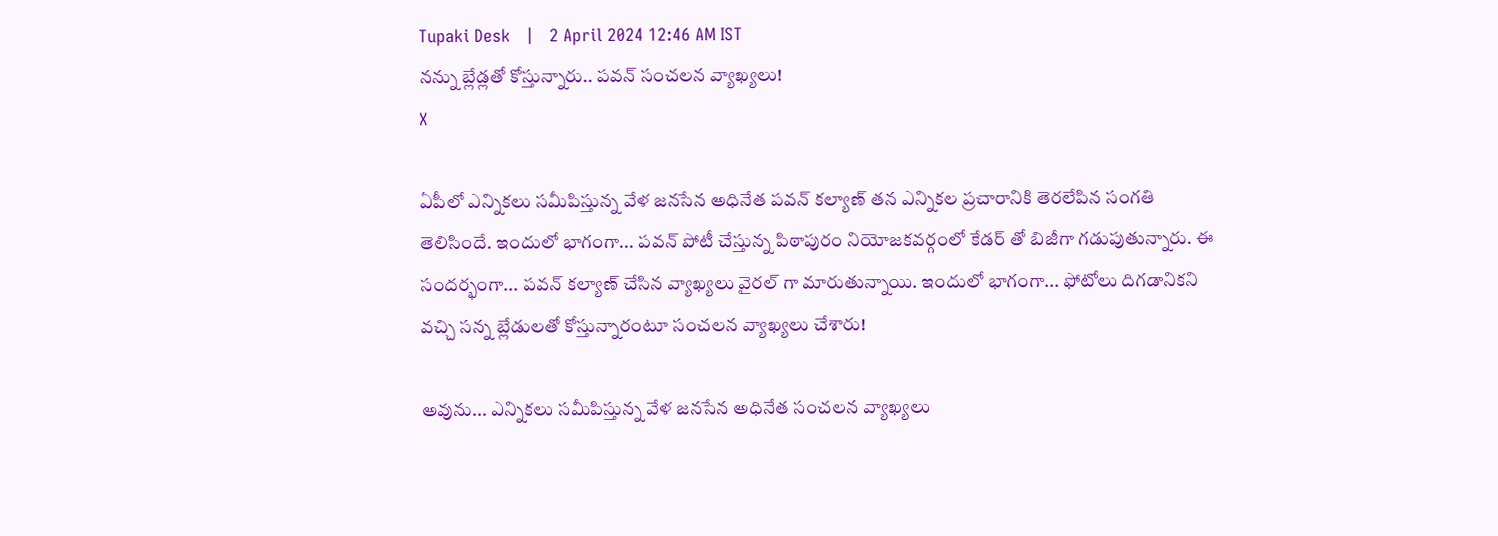Tupaki Desk   |   2 April 2024 12:46 AM IST
నన్ను బ్లేడ్లతో కోస్తున్నారు.. పవన్ సంచలన వ్యాఖ్యలు!
X

ఏపీలో ఎన్నికలు సమీపిస్తున్న వేళ జనసేన అధినేత పవన్ కల్యాణ్ తన ఎన్నికల ప్రచారానికి తెరలేపిన సంగతి తెలిసిందే. ఇందులో భాగంగా... పవన్ పోటీ చేస్తున్న పిఠాపురం నియోజకవర్గంలో కేడర్ తో బిజీగా గడుపుతున్నారు. ఈ సందర్భంగా... పవన్ కల్యాణ్ చేసిన వ్యాఖ్యలు వైరల్ గా మారుతున్నాయి. ఇందులో భాగంగా... ఫోటోలు దిగడానికని వచ్చి సన్న బ్లేడులతో కోస్తున్నారంటూ సంచలన వ్యాఖ్యలు చేశారు!

అవును... ఎన్నికలు సమీపిస్తున్న వేళ జనసేన అధినేత సంచలన వ్యాఖ్యలు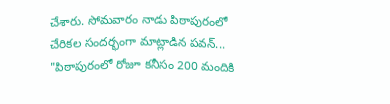చేశారు. సోమవారం నాడు పిఠాపురంలో చేరికల సందర్భంగా మాట్లాడిన పవన్... "పిఠాపురంలో రోజూ కనీసం 200 మందికి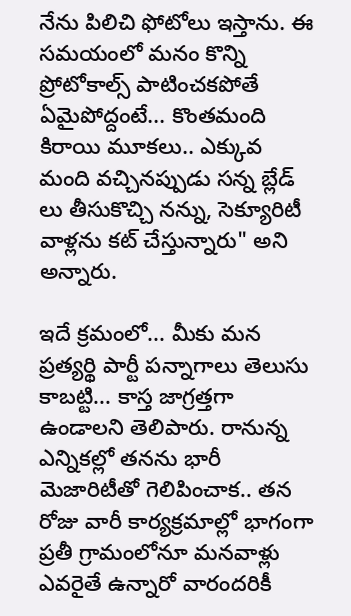నేను పిలిచి ఫోటోలు ఇస్తాను. ఈ సమయంలో మనం కొన్ని ప్రోటోకాల్స్ పాటించకపోతే ఏమైపోద్దంటే... కొంతమంది కిరాయి మూకలు.. ఎక్కువ మంది వచ్చినప్పుడు సన్న బ్లేడ్ లు తీసుకొచ్చి నన్ను, సెక్యూరిటీ వాళ్లను కట్ చేస్తున్నారు" అని అన్నారు.

ఇదే క్రమంలో... మీకు మన ప్రత్యర్థి పార్టీ పన్నాగాలు తెలుసు కాబట్టి... కాస్త జాగ్రత్తగా ఉండాలని తెలిపారు. రానున్న ఎన్నికల్లో తనను భారీ మెజారిటీతో గెలిపించాక.. తన రోజు వారీ కార్యక్రమాల్లో భాగంగా ప్రతీ గ్రామంలోనూ మనవాళ్లు ఎవరైతే ఉన్నారో వారందరికీ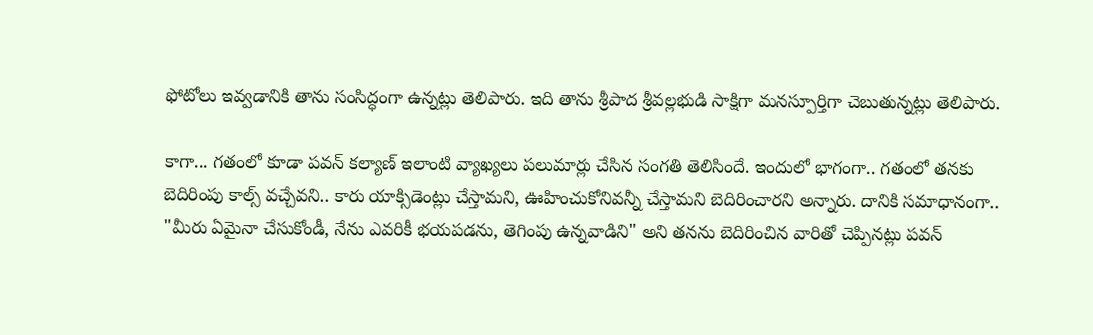ఫోటోలు ఇవ్వడానికి తాను సంసిద్ధంగా ఉన్నట్లు తెలిపారు. ఇది తాను శ్రీపాద శ్రీవల్లభుడి సాక్షిగా మనస్పూర్తిగా చెబుతున్నట్లు తెలిపారు.

కాగా... గతంలో కూడా పవన్ కల్యాణ్ ఇలాంటి వ్యాఖ్యలు పలుమార్లు చేసిన సంగతి తెలిసిందే. ఇందులో భాగంగా.. గతంలో తనకు బెదిరింపు కాల్స్ వచ్చేవని.. కారు యాక్సిడెంట్లు చేస్తామని, ఊహించుకోనివన్నీ చేస్తామని బెదిరించారని అన్నారు. దానికి సమాధానంగా.. "మీరు ఏమైనా చేసుకోండీ, నేను ఎవరికీ భయపడను, తెగింపు ఉన్నవాడిని" అని తనను బెదిరించిన వారితో చెప్పినట్లు పవన్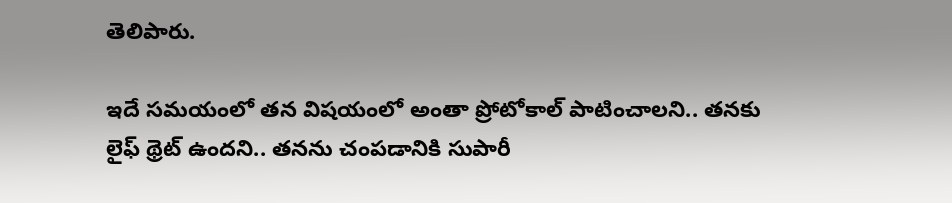తెలిపారు.

ఇదే సమయంలో తన విషయంలో అంతా ప్రోటోకాల్ పాటించాలని.. తనకు లైఫ్ థ్రెట్ ఉందని.. తనను చంపడానికి సుపారీ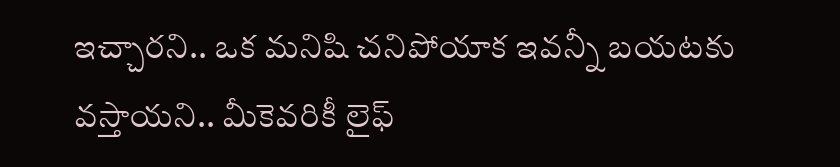ఇచ్చారని.. ఒక మనిషి చనిపోయాక ఇవన్నీ బయటకు వస్తాయని.. మీకెవరికీ లైఫ్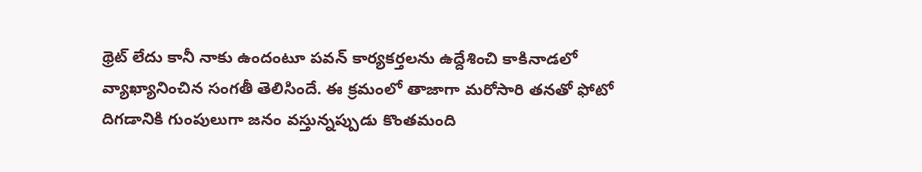థ్రెట్ లేదు కానీ నాకు ఉందంటూ పవన్ కార్యకర్తలను ఉద్దేశించి కాకినాడలో వ్యాఖ్యానించిన సంగతీ తెలిసిందే. ఈ క్రమంలో తాజాగా మరోసారి తనతో ఫోటో దిగడానికి గుంపులుగా జనం వస్తున్నప్పుడు కొంతమంది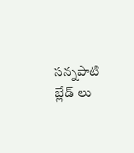సన్నపాటి బ్లేడ్ లు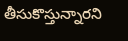తీసుకొస్తున్నారని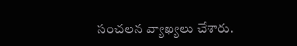సంచలన వ్యాఖ్యలు చేశారు.